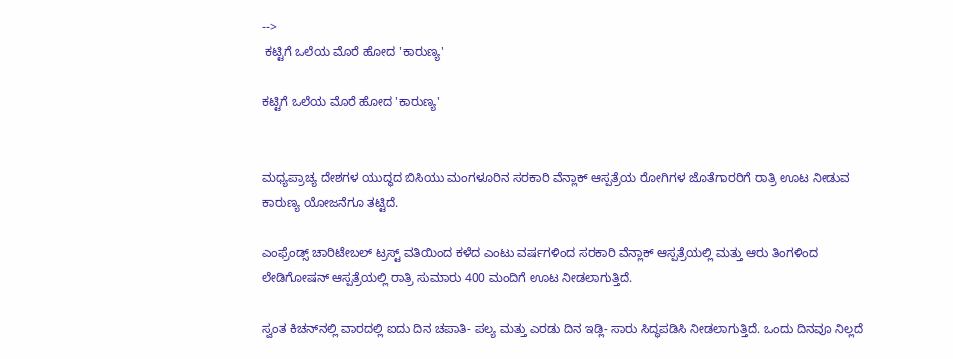-->
 ಕಟ್ಟಿಗೆ ಒಲೆಯ ಮೊರೆ ಹೋದ 'ಕಾರುಣ್ಯ'

ಕಟ್ಟಿಗೆ ಒಲೆಯ ಮೊರೆ ಹೋದ 'ಕಾರುಣ್ಯ'


ಮಧ್ಯಪ್ರಾಚ್ಯ ದೇಶಗಳ ಯುದ್ಧದ ಬಿಸಿಯು ಮಂಗಳೂರಿನ ಸರಕಾರಿ ವೆನ್ಲಾಕ್ ಆಸ್ಪತ್ರೆಯ ರೋಗಿಗಳ ಜೊತೆಗಾರರಿಗೆ ರಾತ್ರಿ ಊಟ ನೀಡುವ ಕಾರುಣ್ಯ ಯೋಜನೆಗೂ ತಟ್ಟಿದೆ.

ಎಂಫ್ರೆಂಡ್ಸ್ ಚಾರಿಟೇಬಲ್ ಟ್ರಸ್ಟ್ ವತಿಯಿಂದ ಕಳೆದ ಎಂಟು ವರ್ಷಗಳಿಂದ ಸರಕಾರಿ ವೆನ್ಲಾಕ್ ಆಸ್ಪತ್ರೆಯಲ್ಲಿ ಮತ್ತು ಆರು ತಿಂಗಳಿಂದ ಲೇಡಿಗೋಷನ್ ಆಸ್ಪತ್ರೆಯಲ್ಲಿ ರಾತ್ರಿ ಸುಮಾರು 400 ಮಂದಿಗೆ ಊಟ ನೀಡಲಾಗುತ್ತಿದೆ.

ಸ್ವಂತ ಕಿಚನ್‌ನಲ್ಲಿ ವಾರದಲ್ಲಿ ಐದು ದಿನ ಚಪಾತಿ- ಪಲ್ಯ ಮತ್ತು ಎರಡು ದಿನ ಇಡ್ಲಿ- ಸಾರು ಸಿದ್ಧಪಡಿಸಿ ನೀಡಲಾಗುತ್ತಿದೆ. ಒಂದು ದಿನವೂ ನಿಲ್ಲದೆ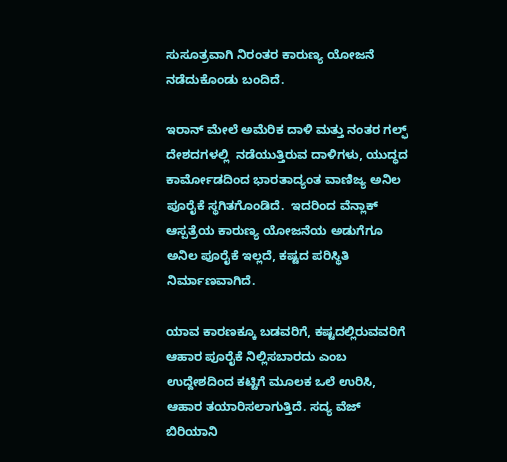ಸುಸೂತ್ರವಾಗಿ ನಿರಂತರ ಕಾರುಣ್ಯ ಯೋಜನೆ ನಡೆದುಕೊಂಡು ಬಂದಿದೆ.

ಇರಾನ್ ಮೇಲೆ ಅಮೆರಿಕ ದಾಳಿ ಮತ್ತು ನಂತರ ಗಲ್ಫ್ ದೇಶದಗಳಲ್ಲಿ  ನಡೆಯುತ್ತಿರುವ ದಾಳಿಗಳು, ಯುದ್ಧದ ಕಾರ್ಮೋಡದಿಂದ ಭಾರತಾದ್ಯಂತ ವಾಣಿಜ್ಯ ಅನಿಲ ಪೂರೈಕೆ ಸ್ಥಗಿತಗೊಂಡಿದೆ.  ಇದರಿಂದ ವೆನ್ಲಾಕ್ ಆಸ್ಪತ್ರೆಯ ಕಾರುಣ್ಯ ಯೋಜನೆಯ ಅಡುಗೆಗೂ ಅನಿಲ ಪೂರೈಕೆ ಇಲ್ಲದೆ, ಕಷ್ಟದ ಪರಿಸ್ಥಿತಿ ನಿರ್ಮಾಣವಾಗಿದೆ.

ಯಾವ ಕಾರಣಕ್ಕೂ ಬಡವರಿಗೆ, ಕಷ್ಟದಲ್ಲಿರುವವರಿಗೆ ಆಹಾರ ಪೂರೈಕೆ ನಿಲ್ಲಿಸಬಾರದು ಎಂಬ ಉದ್ದೇಶದಿಂದ ಕಟ್ಟಿಗೆ ಮೂಲಕ ಒಲೆ ಉರಿಸಿ, ಆಹಾರ ತಯಾರಿಸಲಾಗುತ್ತಿದೆ. ಸದ್ಯ ವೆಜ್ ಬಿರಿಯಾನಿ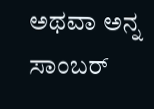ಅಥವಾ ಅನ್ನ ಸಾಂಬರ್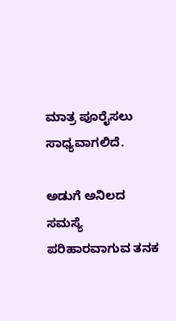ಮಾತ್ರ ಪೂರೈಸಲು ಸಾಧ್ಯವಾಗಲಿದೆ.

ಅಡುಗೆ ಅನಿಲದ ಸಮಸ್ಯೆ ಪರಿಹಾರವಾಗುವ ತನಕ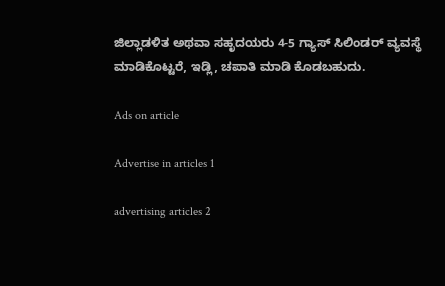ಜಿಲ್ಲಾಡಳಿತ ಅಥವಾ ಸಹೃದಯರು 4-5 ಗ್ಯಾಸ್ ಸಿಲಿಂಡರ್ ವ್ಯವಸ್ಥೆ ಮಾಡಿಕೊಟ್ಟರೆ, ಇಡ್ಲಿ, ಚಪಾತಿ ಮಾಡಿ ಕೊಡಬಹುದು.

Ads on article

Advertise in articles 1

advertising articles 2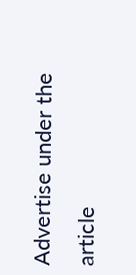Advertise under the article